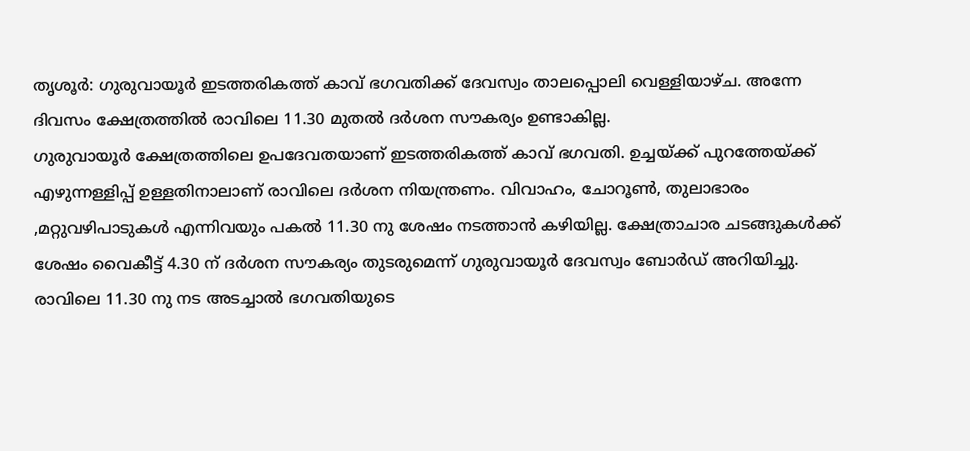തൃശൂർ: ഗുരുവായൂർ ഇടത്തരികത്ത് കാവ് ഭഗവതിക്ക് ദേവസ്വം താലപ്പൊലി വെള്ളിയാഴ്ച. അന്നേ ദിവസം ക്ഷേത്രത്തിൽ രാവിലെ 11.30 മുതൽ ദർശന സൗകര്യം ഉണ്ടാകില്ല.
ഗുരുവായൂർ ക്ഷേത്രത്തിലെ ഉപദേവതയാണ് ഇടത്തരികത്ത് കാവ് ഭഗവതി. ഉച്ചയ്ക്ക് പുറത്തേയ്ക്ക് എഴുന്നള്ളിപ്പ് ഉള്ളതിനാലാണ് രാവിലെ ദർശന നിയന്ത്രണം. വിവാഹം, ചോറൂൺ, തുലാഭാരം ,മറ്റുവഴിപാടുകൾ എന്നിവയും പകൽ 11.30 നു ശേഷം നടത്താൻ കഴിയില്ല. ക്ഷേത്രാചാര ചടങ്ങുകൾക്ക് ശേഷം വൈകീട്ട് 4.30 ന് ദർശന സൗകര്യം തുടരുമെന്ന് ഗുരുവായൂർ ദേവസ്വം ബോർഡ് അറിയിച്ചു.
രാവിലെ 11.30 നു നട അടച്ചാൽ ഭഗവതിയുടെ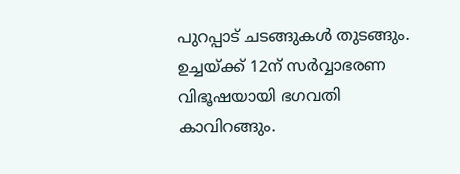പുറപ്പാട് ചടങ്ങുകൾ തുടങ്ങും. ഉച്ചയ്ക്ക് 12ന് സർവ്വാഭരണ വിഭൂഷയായി ഭഗവതി കാവിറങ്ങും.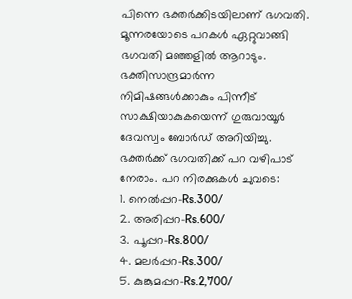പിന്നെ ഭക്തർക്കിടയിലാണ് ഭഗവതി. മൂന്നരയോടെ പറകൾ ഏറ്റുവാങ്ങി ഭഗവതി മഞ്ഞളിൽ ആറാടും. ഭക്തിസാന്ദ്രമാർന്ന നിമിഷങ്ങൾക്കാകും പിന്നീട് സാക്ഷിയാകുകയെന്ന് ഗുരുവായൂർ ദേവസ്വം ബോർഡ് അറിയിച്ചു.
ഭക്തർക്ക് ഭഗവതിക്ക് പറ വഴിപാട് നേരാം. പറ നിരക്കുകൾ ചുവടെ:
1. നെൽപ്പറ-Rs.300/
2. അരിപ്പറ-Rs.600/
3. പൂപ്പറ-Rs.800/
4. മലർപ്പറ-Rs.300/
5. കുങ്കുമപ്പറ-Rs.2,700/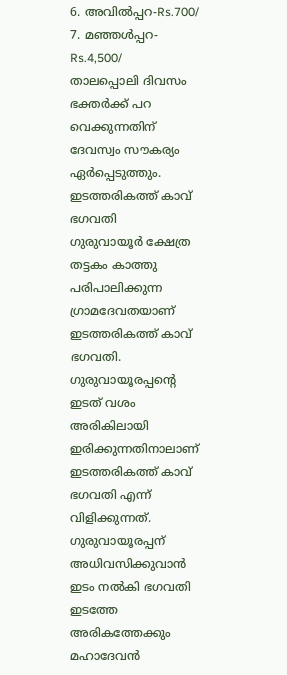6. അവിൽപ്പറ-Rs.700/
7. മഞ്ഞൾപ്പറ-Rs.4,500/
താലപ്പൊലി ദിവസം ഭക്തർക്ക് പറ വെക്കുന്നതിന് ദേവസ്വം സൗകര്യം ഏർപ്പെടുത്തും.
ഇടത്തരികത്ത് കാവ് ഭഗവതി
ഗുരുവായൂർ ക്ഷേത്ര തട്ടകം കാത്തു പരിപാലിക്കുന്ന ഗ്രാമദേവതയാണ് ഇടത്തരികത്ത് കാവ് ഭഗവതി. ഗുരുവായൂരപ്പന്റെ ഇടത് വശം അരികിലായി ഇരിക്കുന്നതിനാലാണ് ഇടത്തരികത്ത് കാവ് ഭഗവതി എന്ന് വിളിക്കുന്നത്. ഗുരുവായൂരപ്പന് അധിവസിക്കുവാൻ ഇടം നൽകി ഭഗവതി ഇടത്തേ അരികത്തേക്കും മഹാദേവൻ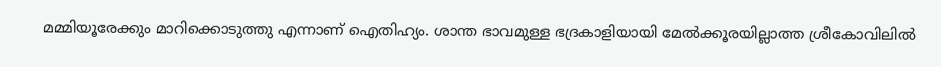മമ്മിയൂരേക്കും മാറിക്കൊടുത്തു എന്നാണ് ഐതിഹ്യം. ശാന്ത ഭാവമുള്ള ഭദ്രകാളിയായി മേൽക്കൂരയില്ലാത്ത ശ്രീകോവിലിൽ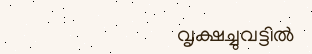വൃക്ഷച്ചുവട്ടിൽ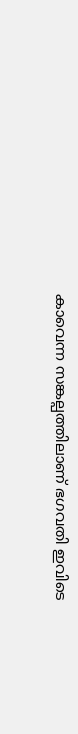കാവെന്ന സങ്കല്പത്തിലാണ് ഭഗവതി ഇവിടെ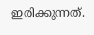ഇരിക്കുന്നത്.